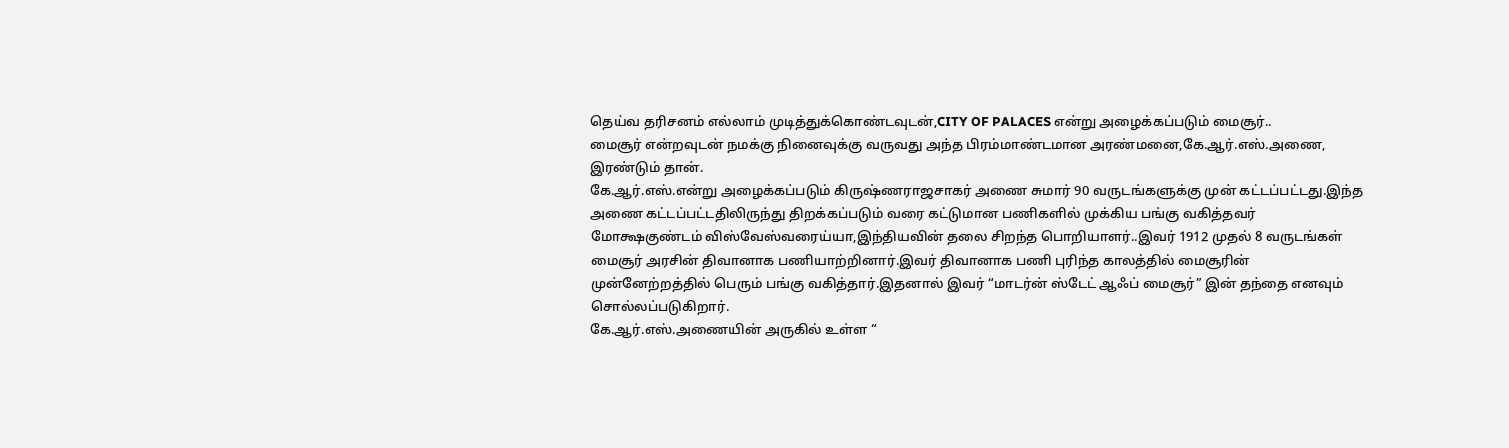தெய்வ தரிசனம் எல்லாம் முடித்துக்கொண்டவுடன்,CITY OF PALACES என்று அழைக்கப்படும் மைசூர்..
மைசூர் என்றவுடன் நமக்கு நினைவுக்கு வருவது அந்த பிரம்மாண்டமான அரண்மனை,கே.ஆர்.எஸ்.அணை, இரண்டும் தான்.
கே.ஆர்.எஸ்.என்று அழைக்கப்படும் கிருஷ்ணராஜசாகர் அணை சுமார் 90 வருடங்களுக்கு முன் கட்டப்பட்டது.இந்த அணை கட்டப்பட்டதிலிருந்து திறக்கப்படும் வரை கட்டுமான பணிகளில் முக்கிய பங்கு வகித்தவர்
மோக்ஷகுண்டம் விஸ்வேஸ்வரைய்யா,இந்தியவின் தலை சிறந்த பொறியாளர்..இவர் 1912 முதல் 8 வருடங்கள் மைசூர் அரசின் திவானாக பணியாற்றினார்.இவர் திவானாக பணி புரிந்த காலத்தில் மைசூரின் முன்னேற்றத்தில் பெரும் பங்கு வகித்தார்.இதனால் இவர் “மாடர்ன் ஸ்டேட் ஆஃப் மைசூர்” இன் தந்தை எனவும் சொல்லப்படுகிறார்.
கே.ஆர்.எஸ்.அணையின் அருகில் உள்ள “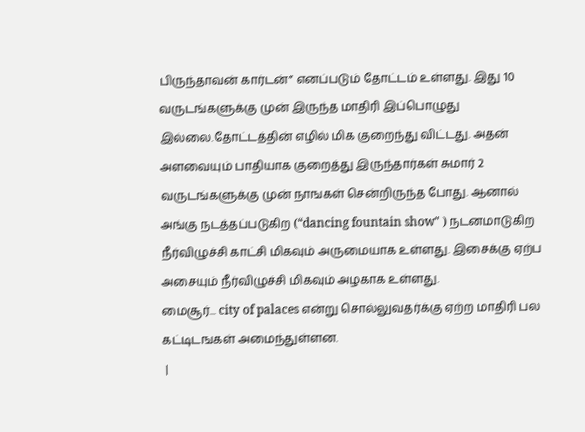பிருந்தாவன் கார்டன்” எனப்படும் தோட்டம் உள்ளது. இது 10 வருடங்களுக்கு முன் இருந்த மாதிரி இப்பொழுது இல்லை.தோட்டத்தின் எழில் மிக குறைந்து விட்டது. அதன் அளவையும் பாதியாக குறைத்து இருந்தார்கள் சுமார் 2 வருடங்களுக்கு முன் நாஙகள் சென்றிருந்த போது. ஆனால் அங்கு நடத்தப்படுகிற (“dancing fountain show" ) நடனமாடுகிற நீர்விழுச்சி காட்சி மிகவும் அருமையாக உள்ளது. இசைக்கு ஏற்ப அசையும் நீர்விழுச்சி மிகவும் அழகாக உள்ளது.
மைசூர்... city of palaces என்று சொல்லுவதர்க்கு ஏற்ற மாதிரி பல கட்டிடஙகள் அமைந்துள்ளன.
 |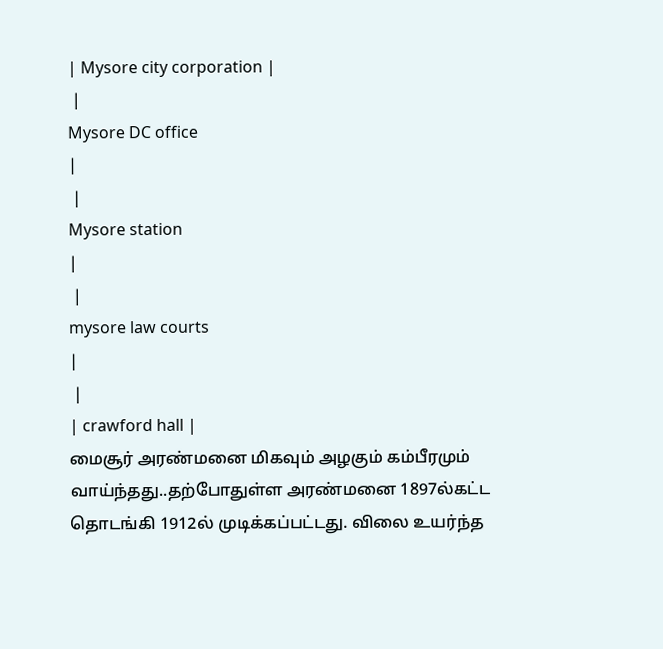| Mysore city corporation |
 |
Mysore DC office
|
 |
Mysore station
|
 |
mysore law courts
|
 |
| crawford hall |
மைசூர் அரண்மனை மிகவும் அழகும் கம்பீரமும் வாய்ந்தது..தற்போதுள்ள அரண்மனை 1897ல்கட்ட தொடங்கி 1912ல் முடிக்கப்பட்டது. விலை உயர்ந்த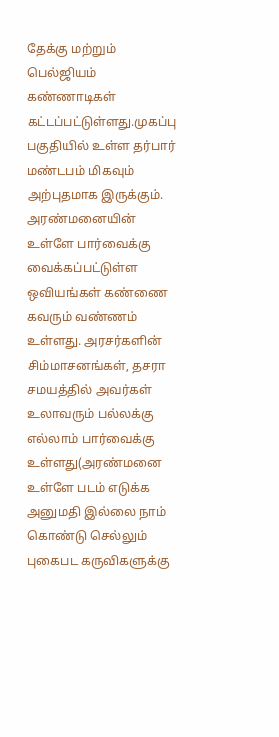தேக்கு மற்றும் பெல்ஜியம் கண்ணாடிகள் கட்டப்பட்டுள்ளது.முகப்பு பகுதியில் உள்ள தர்பார் மண்டபம் மிகவும் அற்புதமாக இருக்கும்.
அரண்மனையின் உள்ளே பார்வைக்கு வைக்கப்பட்டுள்ள ஒவியங்கள் கண்ணை கவரும் வண்ணம் உள்ளது. அரசர்களின் சிம்மாசனங்கள், தசரா சமயத்தில் அவர்கள் உலாவரும் பல்லக்கு எல்லாம் பார்வைக்கு உள்ளது(அரண்மனை உள்ளே படம் எடுக்க அனுமதி இல்லை நாம் கொண்டு செல்லும் புகைபட கருவிகளுக்கு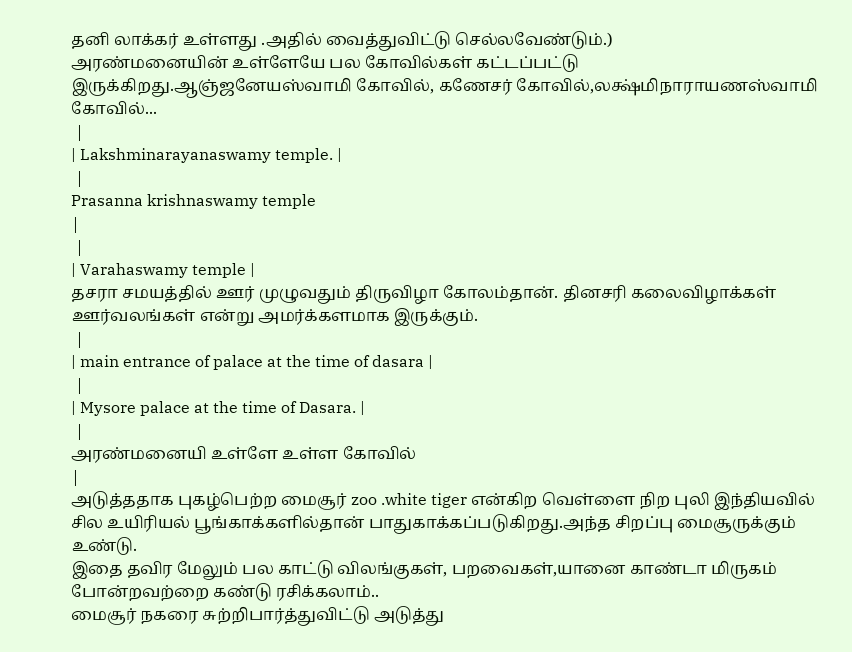தனி லாக்கர் உள்ளது .அதில் வைத்துவிட்டு செல்லவேண்டும்.)
அரண்மனையின் உள்ளேயே பல கோவில்கள் கட்டப்பட்டு இருக்கிறது.ஆஞ்ஜனேயஸ்வாமி கோவில், கணேசர் கோவில்,லக்ஷ்மிநாராயணஸ்வாமி கோவில்...
 |
| Lakshminarayanaswamy temple. |
 |
Prasanna krishnaswamy temple
|
 |
| Varahaswamy temple |
தசரா சமயத்தில் ஊர் முழுவதும் திருவிழா கோலம்தான். தினசரி கலைவிழாக்கள் ஊர்வலங்கள் என்று அமர்க்களமாக இருக்கும்.
 |
| main entrance of palace at the time of dasara |
 |
| Mysore palace at the time of Dasara. |
 |
அரண்மனையி உள்ளே உள்ள கோவில்
|
அடுத்ததாக புகழ்பெற்ற மைசூர் zoo .white tiger என்கிற வெள்ளை நிற புலி இந்தியவில் சில உயிரியல் பூங்காக்களில்தான் பாதுகாக்கப்படுகிறது.அந்த சிறப்பு மைசூருக்கும் உண்டு.
இதை தவிர மேலும் பல காட்டு விலங்குகள், பறவைகள்,யானை காண்டா மிருகம் போன்றவற்றை கண்டு ரசிக்கலாம்..
மைசூர் நகரை சுற்றிபார்த்துவிட்டு அடுத்து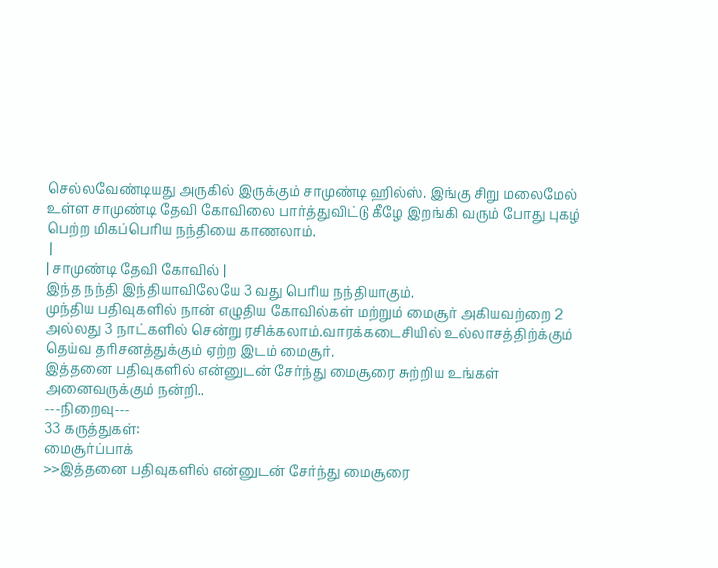செல்லவேண்டியது அருகில் இருக்கும் சாமுண்டி ஹில்ஸ். இங்கு சிறு மலைமேல் உள்ள சாமுண்டி தேவி கோவிலை பார்த்துவிட்டு கீழே இறங்கி வரும் போது புகழ் பெற்ற மிகப்பெரிய நந்தியை காணலாம்.
 |
| சாமுண்டி தேவி கோவில் |
இந்த நந்தி இந்தியாவிலேயே 3 வது பெரிய நந்தியாகும்.
முந்திய பதிவுகளில் நான் எழுதிய கோவில்கள் மற்றும் மைசூர் அகியவற்றை 2 அல்லது 3 நாட்களில் சென்று ரசிக்கலாம்.வாரக்கடைசியில் உல்லாசத்திற்க்கும் தெய்வ தரிசனத்துக்கும் ஏற்ற இடம் மைசூர்.
இத்தனை பதிவுகளில் என்னுடன் சேர்ந்து மைசூரை சுற்றிய உங்கள் அனைவருக்கும் நன்றி..
---நிறைவு---
33 கருத்துகள்:
மைசூர்ப்பாக்
>>இத்தனை பதிவுகளில் என்னுடன் சேர்ந்து மைசூரை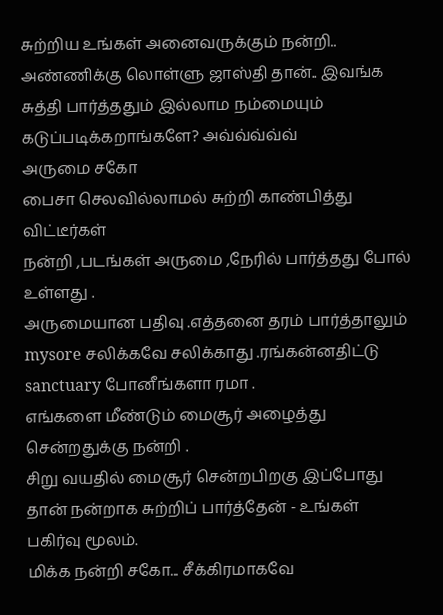சுற்றிய உங்கள் அனைவருக்கும் நன்றி..
அண்ணிக்கு லொள்ளு ஜாஸ்தி தான்.. இவங்க சுத்தி பார்த்ததும் இல்லாம நம்மையும் கடுப்படிக்கறாங்களே? அவ்வ்வ்வ்வ்
அருமை சகோ
பைசா செலவில்லாமல் சுற்றி காண்பித்து விட்டீர்கள்
நன்றி ,படங்கள் அருமை ,நேரில் பார்த்தது போல் உள்ளது .
அருமையான பதிவு .எத்தனை தரம் பார்த்தாலும் mysore சலிக்கவே சலிக்காது .ரங்கன்னதிட்டு sanctuary போனீங்களா ரமா .
எங்களை மீண்டும் மைசூர் அழைத்து சென்றதுக்கு நன்றி .
சிறு வயதில் மைசூர் சென்றபிறகு இப்போது தான் நன்றாக சுற்றிப் பார்த்தேன் - உங்கள் பகிர்வு மூலம்.
மிக்க நன்றி சகோ... சீக்கிரமாகவே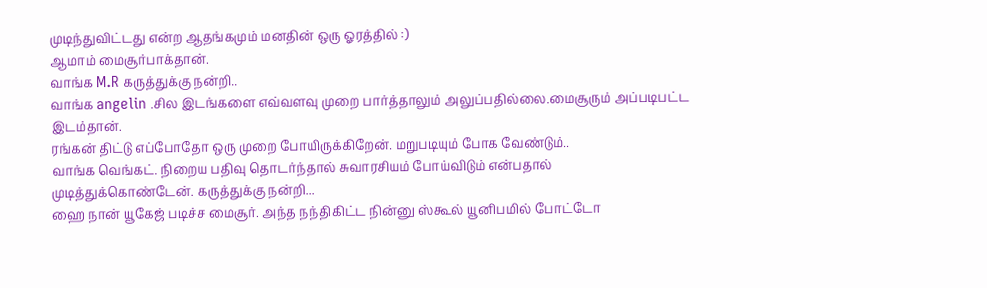முடிந்துவிட்டது என்ற ஆதங்கமும் மனதின் ஒரு ஓரத்தில் :)
ஆமாம் மைசூர்பாக்தான்.
வாங்க M.R கருத்துக்கு நன்றி..
வாங்க angelin .சில இடங்களை எவ்வளவு முறை பார்த்தாலும் அலுப்பதில்லை.மைசூரும் அப்படிபட்ட இடம்தான்.
ரங்கன் திட்டு எப்போதோ ஒரு முறை போயிருக்கிறேன். மறுபடியும் போக வேண்டும்..
வாங்க வெங்கட். நிறைய பதிவு தொடர்ந்தால் சுவாரசியம் போய்விடும் என்பதால் முடித்துக்கொண்டேன். கருத்துக்கு நன்றி...
ஹை நான் யூகேஜ் படிச்ச மைசூர். அந்த நந்திகிட்ட நின்னு ஸ்கூல் யூனிபமில் போட்டோ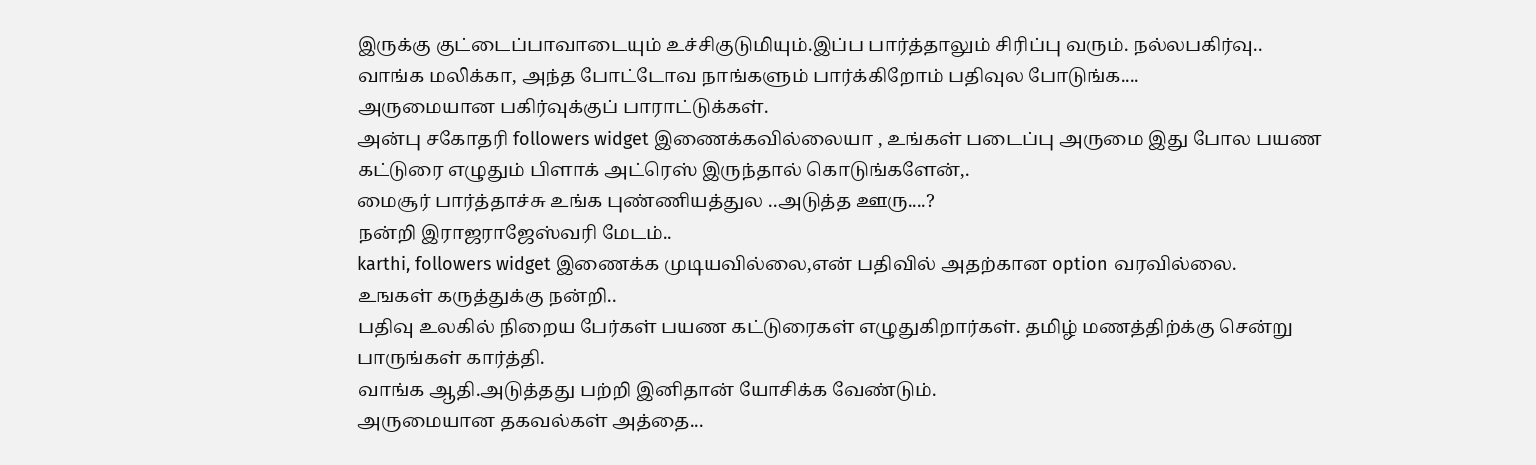இருக்கு குட்டைப்பாவாடையும் உச்சிகுடுமியும்.இப்ப பார்த்தாலும் சிரிப்பு வரும். நல்லபகிர்வு..
வாங்க மலிக்கா, அந்த போட்டோவ நாங்களும் பார்க்கிறோம் பதிவுல போடுங்க....
அருமையான பகிர்வுக்குப் பாராட்டுக்கள்.
அன்பு சகோதரி followers widget இணைக்கவில்லையா , உங்கள் படைப்பு அருமை இது போல பயண கட்டுரை எழுதும் பிளாக் அட்ரெஸ் இருந்தால் கொடுங்களேன்,.
மைசூர் பார்த்தாச்சு உங்க புண்ணியத்துல ..அடுத்த ஊரு....?
நன்றி இராஜராஜேஸ்வரி மேடம்..
karthi, followers widget இணைக்க முடியவில்லை,என் பதிவில் அதற்கான option வரவில்லை.
உஙகள் கருத்துக்கு நன்றி..
பதிவு உலகில் நிறைய பேர்கள் பயண கட்டுரைகள் எழுதுகிறார்கள். தமிழ் மணத்திற்க்கு சென்று பாருங்கள் கார்த்தி.
வாங்க ஆதி.அடுத்தது பற்றி இனிதான் யோசிக்க வேண்டும்.
அருமையான தகவல்கள் அத்தை...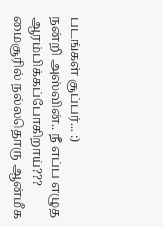படங்கள் சூப்பர்... :)
நன்றி அஸ்வின்.. நீ எப்ப எழுத ஆரம்பிக்கப்போகிறாய்???
மைசூரில் நல்லதொரு ஆன்மீக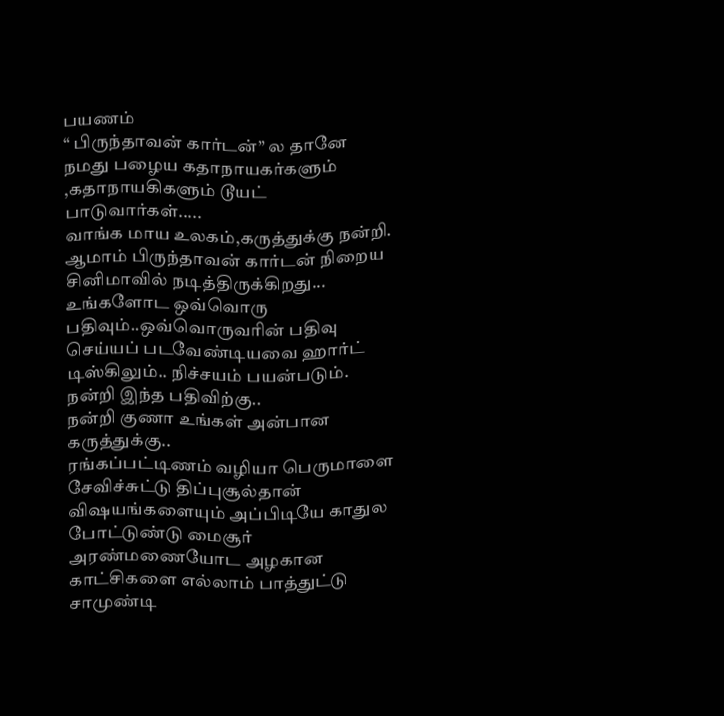பயணம்
“ பிருந்தாவன் கார்டன்” ல தானே நமது பழைய கதாநாயகர்களும் ,கதாநாயகிகளும் டூயட் பாடுவார்கள்.....
வாங்க மாய உலகம்,கருத்துக்கு நன்றி.
ஆமாம் பிருந்தாவன் கார்டன் நிறைய சினிமாவில் நடித்திருக்கிறது...
உங்களோட ஒவ்வொரு பதிவும்..ஒவ்வொருவரின் பதிவு செய்யப் படவேண்டியவை ஹார்ட் டிஸ்கிலும்.. நிச்சயம் பயன்படும். நன்றி இந்த பதிவிற்கு..
நன்றி குணா உங்கள் அன்பான கருத்துக்கு..
ரங்கப்பட்டிணம் வழியா பெருமாளை சேவிச்சுட்டு திப்புசூல்தான் விஷயங்களையும் அப்பிடியே காதுல போட்டுண்டு மைசூர் அரண்மணையோட அழகான காட்சிகளை எல்லாம் பாத்துட்டு சாமுண்டி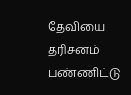தேவியை தரிசனம் பண்ணிட்டு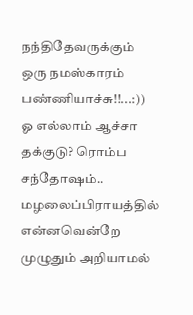நந்திதேவருக்கும் ஒரு நமஸ்காரம் பண்ணியாச்சு!!...:))
ஓ எல்லாம் ஆச்சா தக்குடு? ரொம்ப சந்தோஷம்..
மழலைப்பிராயத்தில் என்னவென்றே முழுதும் அறியாமல்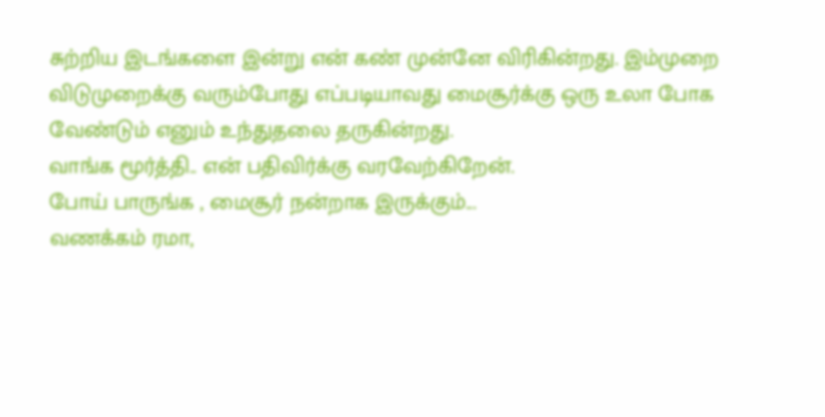சுற்றிய இடங்களை இன்று என் கண் முன்னே விரிகின்றது. இம்முறை விடுமுறைக்கு வரும்போது எப்படியாவது மைசூர்க்கு ஒரு உலா போக வேண்டும் எனும் உந்துதலை தருகின்றது.
வாங்க மூர்த்தி.. என் பதிவிர்க்கு வரவேற்கிறேன்.
போய் பாருங்க , மைசூர் நன்றாக இருக்கும்...
வணக்கம் ரமா,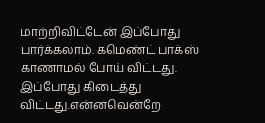மாற்றிவிட்டேன் இப்போது பார்க்கலாம். கமெண்ட் பாக்ஸ் காணாமல் போய் விட்டது. இப்போது கிடைத்து விட்டது.என்னவென்றே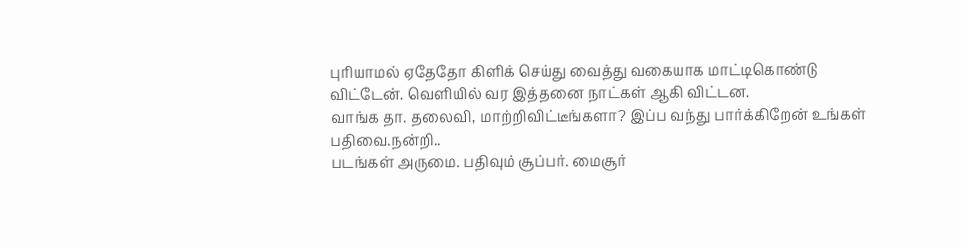புரியாமல் ஏதேதோ கிளிக் செய்து வைத்து வகையாக மாட்டிகொண்டு விட்டேன். வெளியில் வர இத்தனை நாட்கள் ஆகி விட்டன.
வாங்க தா. தலைவி, மாற்றிவிட்டீங்களா? இப்ப வந்து பார்க்கிறேன் உங்கள் பதிவை.நன்றி..
படங்கள் அருமை. பதிவும் சூப்பர். மைசூர்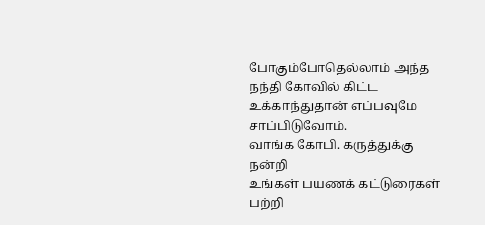போகும்போதெல்லாம் அந்த நந்தி கோவில் கிட்ட உக்காந்துதான் எப்பவுமே சாப்பிடுவோம்.
வாங்க கோபி. கருத்துக்கு நன்றி
உங்கள் பயணக் கட்டுரைகள் பற்றி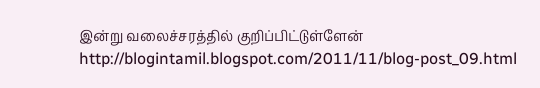இன்று வலைச்சரத்தில் குறிப்பிட்டுள்ளேன்
http://blogintamil.blogspot.com/2011/11/blog-post_09.html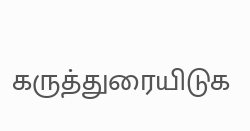கருத்துரையிடுக